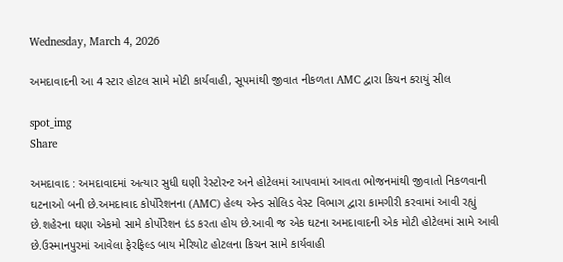Wednesday, March 4, 2026

અમદાવાદની આ 4 સ્ટાર હોટલ સામે મોટી કાર્યવાહી, સૂપમાંથી જીવાત નીકળતા AMC દ્વારા કિચન કરાયું સીલ

spot_img
Share

અમદાવાદ : અમદાવાદમાં અત્યાર સુધી ઘણી રેસ્ટોરન્ટ અને હોટેલમાં આપવામાં આવતા ભોજનમાંથી જીવાતો નિકળવાની ઘટનાઓ બની છે.અમદાવાદ કોર્પોરેશનના (AMC) હેલ્થ એન્ડ સોલિડ વેસ્ટ વિભાગ દ્વારા કામગીરી કરવામાં આવી રહ્યું છે.શહેરના ઘણા એકમો સામે કોર્પોરેશન દંડ કરતા હોય છે.આવી જ એક ઘટના અમદાવાદની એક મોટી હોટેલમાં સામે આવી છે.ઉસ્માનપુરમાં આવેલા ફેરફિલ્ડ બાય મેરિયોટ હોટલના કિચન સામે કાર્યવાહી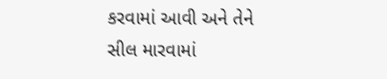કરવામાં આવી અને તેને સીલ મારવામાં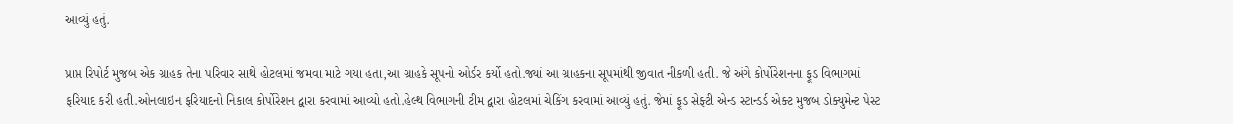આવ્યું હતું.

પ્રાપ્ત રિપોર્ટ મુજબ એક ગ્રાહક તેના પરિવાર સાથે હોટલમાં જમવા માટે ગયા હતા,આ ગ્રાહકે સૂપનો ઓર્ડર કર્યો હતો.જ્યાં આ ગ્રાહકના સૂપમાંથી જીવાત નીકળી હતી. જે અંગે કોર્પોરેશનના ફૂડ વિભાગમાં ફરિયાદ કરી હતી.ઓનલાઇન ફરિયાદનો નિકાલ કોર્પોરેશન દ્વારા કરવામાં આવ્યો હતો.હેલ્થ વિભાગની ટીમ દ્વારા હોટલમાં ચેકિંગ કરવામાં આવ્યું હતું. જેમાં ફૂડ સેફ્ટી એન્ડ સ્ટાન્ડર્ડ એક્ટ મુજબ ડોક્યુમેન્ટ પેસ્ટ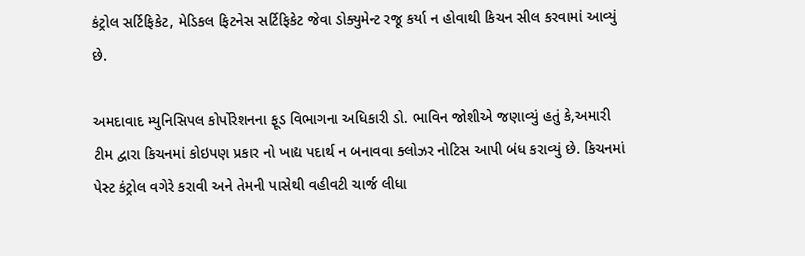કંટ્રોલ સર્ટિફિકેટ, મેડિકલ ફિટનેસ સર્ટિફિકેટ જેવા ડોક્યુમેન્ટ રજૂ કર્યા ન હોવાથી કિચન સીલ કરવામાં આવ્યું છે.

અમદાવાદ મ્યુનિસિપલ કોર્પોરેશનના ફૂડ વિભાગના અધિકારી ડો. ભાવિન જોશીએ જણાવ્યું હતું કે,અમારી ટીમ દ્વારા કિચનમાં કોઇપણ પ્રકાર નો ખાદ્ય પદાર્થ ન બનાવવા ક્લોઝર નોટિસ આપી બંધ કરાવ્યું છે. કિચનમાં પેસ્ટ કંટ્રોલ વગેરે કરાવી અને તેમની પાસેથી વહીવટી ચાર્જ લીધા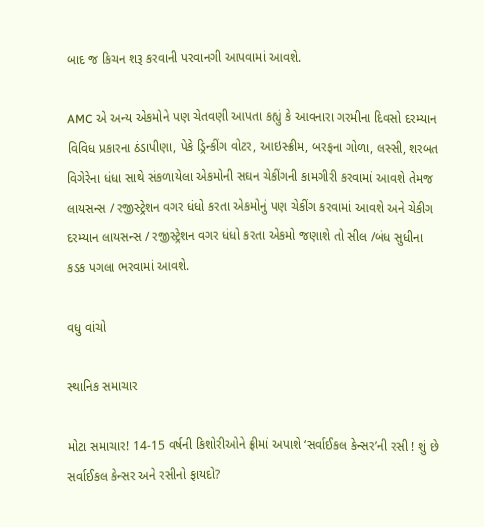બાદ જ કિચન શરૂ કરવાની પરવાનગી આપવામાં આવશે.

AMC એ અન્ય એકમોને પણ ચેતવણી આપતા કહ્યું કે આવનારા ગરમીના દિવસો દરમ્યાન વિવિધ પ્રકારના ઠંડાપીણા, પેકે ડ્રિન્કીંગ વોટર, આઇસ્ક્રીમ, બરફના ગોળા, લસ્સી, શરબત વિગેરેના ધંધા સાથે સંકળાયેલા એકમોની સઘન ચેકીંગની કામગીરી કરવામાં આવશે તેમજ લાયસન્સ / રજીસ્ટ્રેશન વગર ધંધો કરતા એકમોનું પણ ચેકીંગ કરવામાં આવશે અને ચેકીગ દરમ્યાન લાયસન્સ / રજીસ્ટ્રેશન વગર ધંધો કરતા એકમો જણાશે તો સીલ /બંધ સુધીના કડક પગલા ભરવામાં આવશે.

વધુ વાંચો

સ્થાનિક સમાચાર

મોટા સમાચાર! 14-15 વર્ષની કિશોરીઓને ફ્રીમાં અપાશે ‘સર્વાઈકલ કેન્સર’ની રસી ! શું છે સર્વાઈકલ કેન્સર અને રસીનો ફાયદો?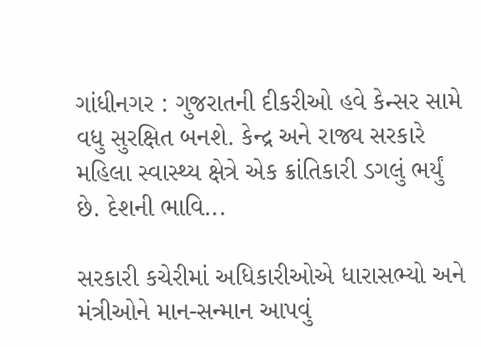ગાંધીનગર : ગુજરાતની દીકરીઓ હવે કેન્સર સામે વધુ સુરક્ષિત બનશે. કેન્દ્ર અને રાજ્ય સરકારે મહિલા સ્વાસ્થ્ય ક્ષેત્રે એક ક્રાંતિકારી ડગલું ભર્યું છે. દેશની ભાવિ...

સરકારી કચેરીમાં અધિકારીઓએ ધારાસભ્યો અને મંત્રીઓને માન-સન્માન આપવું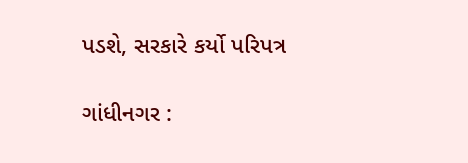પડશે, સરકારે કર્યો પરિપત્ર

ગાંધીનગર :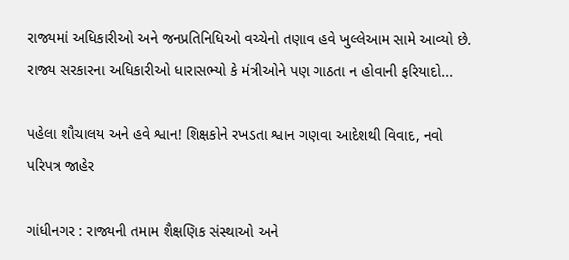રાજ્યમાં અધિકારીઓ અને જનપ્રતિનિધિઓ વચ્ચેનો તણાવ હવે ખુલ્લેઆમ સામે આવ્યો છે. રાજ્ય સરકારના અધિકારીઓ ધારાસભ્યો કે મંત્રીઓને પણ ગાઠતા ન હોવાની ફરિયાદો...

પહેલા શૌચાલય અને હવે શ્વાન! શિક્ષકોને રખડતા શ્વાન ગણવા આદેશથી વિવાદ, નવો પરિપત્ર જાહેર

ગાંધીનગર : રાજ્યની તમામ શૈક્ષણિક સંસ્થાઓ અને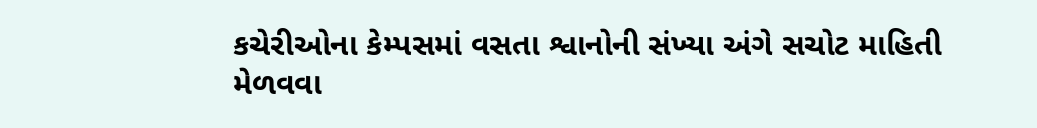કચેરીઓના કેમ્પસમાં વસતા શ્વાનોની સંખ્યા અંગે સચોટ માહિતી મેળવવા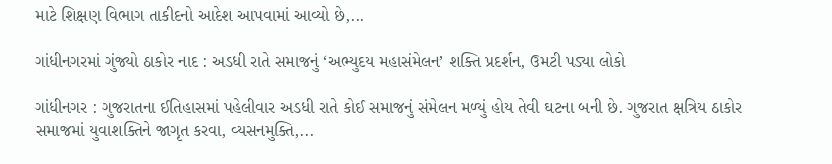માટે શિક્ષણ વિભાગ તાકીદનો આદેશ આપવામાં આવ્યો છે,...

ગાંધીનગરમાં ગુંજ્યો ઠાકોર નાદ : અડધી રાતે સમાજનું ‘અભ્યુદય મહાસંમેલન’ શક્તિ પ્રદર્શન, ઉમટી પડ્યા લોકો

ગાંધીનગર : ગુજરાતના ઈતિહાસમાં પહેલીવાર અડધી રાતે કોઈ સમાજનું સંમેલન મળ્યું હોય તેવી ઘટના બની છે. ગુજરાત ક્ષત્રિય ઠાકોર સમાજમાં યુવાશક્તિને જાગૃત કરવા, વ્યસનમુક્તિ,...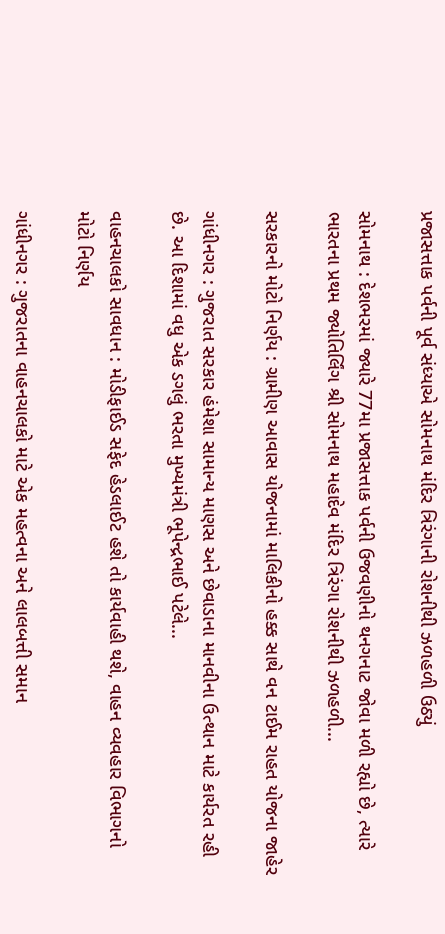પ્રજાસત્તાક પર્વની પૂર્વ સંધ્યાએ સોમનાથ મંદિર ત્રિરંગાની રોશનીથી ઝળહળી ઉઠ્યું

સોમનાથ : દેશભરમાં જ્યારે 77મા પ્રજાસત્તાક પર્વની ઉજવણીનો થનગનાટ જોવા મળી રહ્યો છે, ત્યારે ભારતના પ્રથમ જ્યોતિર્લિંગ શ્રી સોમનાથ મહાદેવ મંદિર ત્રિરંગા રોશનીથી ઝળહળી...

સરકારનો મોટો નિર્ણય : ગ્રામીણ આવાસ યોજનામાં માલિકીનો હક્ક સાથે વન ટાઈમ રાહત યોજના જાહેર

ગાંધીનગર : ગુજરાત સરકાર હંમેશા સામાન્ય માણસ અને છેવાડાના માનવીના ઉત્થાન માટે કાર્યરત રહી છે. આ દિશામાં વધુ એક ડગલું ભરતા મુખ્યમંત્રી ભૂપેન્દ્રભાઈ પટેલે...

વાહનચાલકો સાવધાન : મોડીફાઈડ સફેદ હેડલાઈટ હશે તો કાર્યવાહી થશે, વાહન વ્યવહાર વિભાગનો મોટો નિર્ણય

ગાંધીનગર : ગુજરાતના વાહનચાલકો માટે એક મહત્વના અને લાલબત્તી સમાન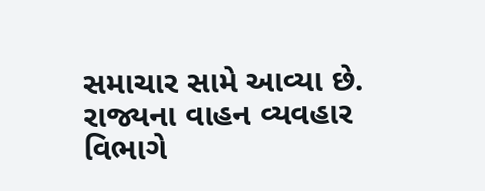સમાચાર સામે આવ્યા છે. રાજ્યના વાહન વ્યવહાર વિભાગે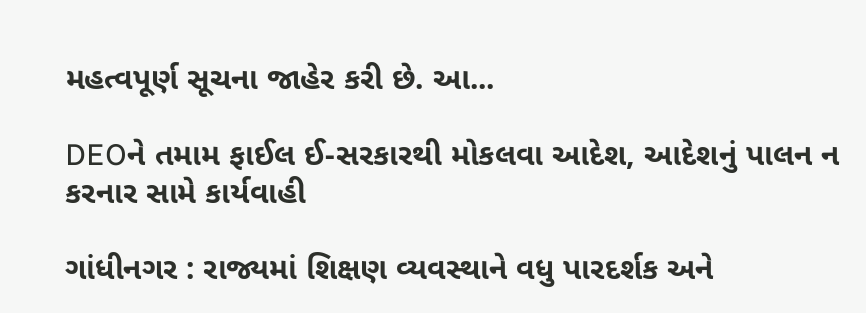મહત્વપૂર્ણ સૂચના જાહેર કરી છે. આ...

DEOને તમામ ફાઈલ ઈ-સરકારથી મોકલવા આદેશ, આદેશનું પાલન ન કરનાર સામે કાર્યવાહી

ગાંધીનગર : રાજ્યમાં શિક્ષણ વ્યવસ્થાને વધુ પારદર્શક અને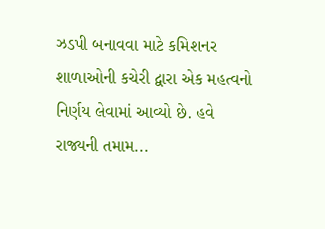ઝડપી બનાવવા માટે કમિશનર શાળાઓની કચેરી દ્વારા એક મહત્વનો નિર્ણય લેવામાં આવ્યો છે. હવે રાજ્યની તમામ...